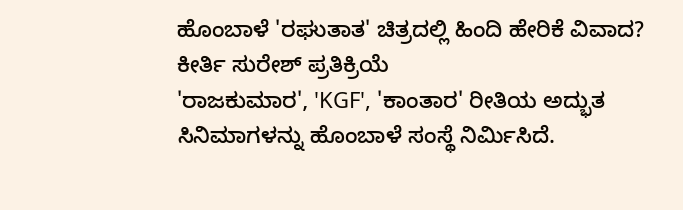ಹೊಂಬಾಳೆ 'ರಘುತಾತ' ಚಿತ್ರದಲ್ಲಿ ಹಿಂದಿ ಹೇರಿಕೆ ವಿವಾದ? ಕೀರ್ತಿ ಸುರೇಶ್ ಪ್ರತಿಕ್ರಿಯೆ
'ರಾಜಕುಮಾರ', 'KGF', 'ಕಾಂತಾರ' ರೀತಿಯ ಅದ್ಭುತ ಸಿನಿಮಾಗಳನ್ನು ಹೊಂಬಾಳೆ ಸಂಸ್ಥೆ ನಿರ್ಮಿಸಿದೆ.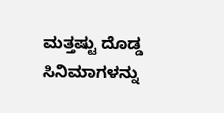ಮತ್ತಷ್ಟು ದೊಡ್ಡ ಸಿನಿಮಾಗಳನ್ನು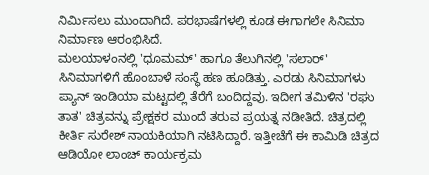ನಿರ್ಮಿಸಲು ಮುಂದಾಗಿದೆ. ಪರಭಾಷೆಗಳಲ್ಲಿ ಕೂಡ ಈಗಾಗಲೇ ಸಿನಿಮಾ ನಿರ್ಮಾಣ ಆರಂಭಿಸಿದೆ.
ಮಲಯಾಳಂನಲ್ಲಿ 'ಧೂಮಮ್' ಹಾಗೂ ತೆಲುಗಿನಲ್ಲಿ 'ಸಲಾರ್' ಸಿನಿಮಾಗಳಿಗೆ ಹೊಂಬಾಳೆ ಸಂಸ್ಥೆ ಹಣ ಹೂಡಿತ್ತು. ಎರಡು ಸಿನಿಮಾಗಳು ಪ್ಯಾನ್ ಇಂಡಿಯಾ ಮಟ್ಟದಲ್ಲಿ ತೆರೆಗೆ ಬಂದಿದ್ದವು. ಇದೀಗ ತಮಿಳಿನ 'ರಘು ತಾತ' ಚಿತ್ರವನ್ನು ಪ್ರೇಕ್ಷಕರ ಮುಂದೆ ತರುವ ಪ್ರಯತ್ನ ನಡೀತಿದೆ. ಚಿತ್ರದಲ್ಲಿ ಕೀರ್ತಿ ಸುರೇಶ್ ನಾಯಕಿಯಾಗಿ ನಟಿಸಿದ್ದಾರೆ. ಇತ್ತೀಚೆಗೆ ಈ ಕಾಮಿಡಿ ಚಿತ್ರದ ಆಡಿಯೋ ಲಾಂಚ್ ಕಾರ್ಯಕ್ರಮ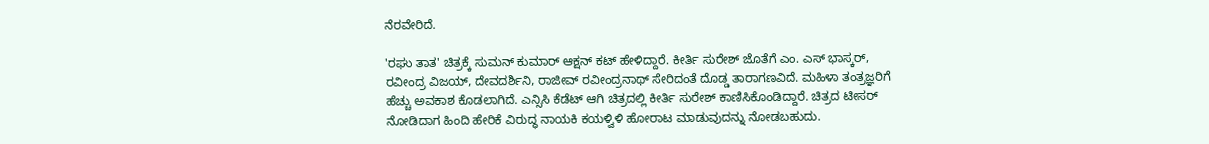ನೆರವೇರಿದೆ.

'ರಘು ತಾತ' ಚಿತ್ರಕ್ಕೆ ಸುಮನ್ ಕುಮಾರ್ ಆಕ್ಷನ್ ಕಟ್ ಹೇಳಿದ್ದಾರೆ. ಕೀರ್ತಿ ಸುರೇಶ್ ಜೊತೆಗೆ ಎಂ. ಎಸ್ ಭಾಸ್ಕರ್, ರವೀಂದ್ರ ವಿಜಯ್, ದೇವದರ್ಶಿನಿ, ರಾಜೀವ್ ರವೀಂದ್ರನಾಥ್ ಸೇರಿದಂತೆ ದೊಡ್ಡ ತಾರಾಗಣವಿದೆ. ಮಹಿಳಾ ತಂತ್ರಜ್ಞರಿಗೆ ಹೆಚ್ಚು ಅವಕಾಶ ಕೊಡಲಾಗಿದೆ. ಎನ್ಸಿಸಿ ಕೆಡೆಟ್ ಆಗಿ ಚಿತ್ರದಲ್ಲಿ ಕೀರ್ತಿ ಸುರೇಶ್ ಕಾಣಿಸಿಕೊಂಡಿದ್ದಾರೆ. ಚಿತ್ರದ ಟೀಸರ್ ನೋಡಿದಾಗ ಹಿಂದಿ ಹೇರಿಕೆ ವಿರುದ್ಧ ನಾಯಕಿ ಕಯಳ್ವಿಳಿ ಹೋರಾಟ ಮಾಡುವುದನ್ನು ನೋಡಬಹುದು.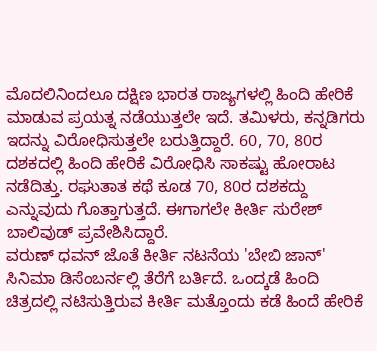ಮೊದಲಿನಿಂದಲೂ ದಕ್ಷಿಣ ಭಾರತ ರಾಜ್ಯಗಳಲ್ಲಿ ಹಿಂದಿ ಹೇರಿಕೆ ಮಾಡುವ ಪ್ರಯತ್ನ ನಡೆಯುತ್ತಲೇ ಇದೆ. ತಮಿಳರು, ಕನ್ನಡಿಗರು ಇದನ್ನು ವಿರೋಧಿಸುತ್ತಲೇ ಬರುತ್ತಿದ್ದಾರೆ. 60, 70, 80ರ ದಶಕದಲ್ಲಿ ಹಿಂದಿ ಹೇರಿಕೆ ವಿರೋಧಿಸಿ ಸಾಕಷ್ಟು ಹೋರಾಟ ನಡೆದಿತ್ತು. ರಘುತಾತ ಕಥೆ ಕೂಡ 70, 80ರ ದಶಕದ್ದು ಎನ್ನುವುದು ಗೊತ್ತಾಗುತ್ತದೆ. ಈಗಾಗಲೇ ಕೀರ್ತಿ ಸುರೇಶ್ ಬಾಲಿವುಡ್ ಪ್ರವೇಶಿಸಿದ್ದಾರೆ.
ವರುಣ್ ಧವನ್ ಜೊತೆ ಕೀರ್ತಿ ನಟನೆಯ 'ಬೇಬಿ ಜಾನ್' ಸಿನಿಮಾ ಡಿಸೆಂಬರ್ನಲ್ಲಿ ತೆರೆಗೆ ಬರ್ತಿದೆ. ಒಂದ್ಕಡೆ ಹಿಂದಿ ಚಿತ್ರದಲ್ಲಿ ನಟಿಸುತ್ತಿರುವ ಕೀರ್ತಿ ಮತ್ತೊಂದು ಕಡೆ ಹಿಂದೆ ಹೇರಿಕೆ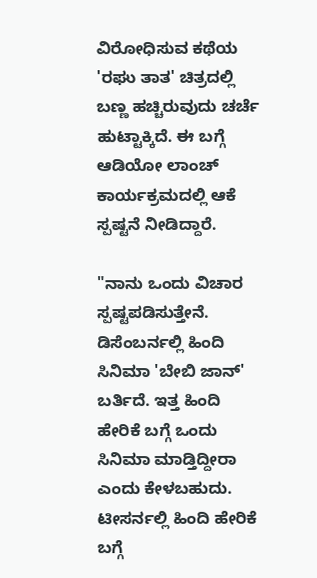ವಿರೋಧಿಸುವ ಕಥೆಯ 'ರಘು ತಾತ' ಚಿತ್ರದಲ್ಲಿ ಬಣ್ಣ ಹಚ್ಚಿರುವುದು ಚರ್ಚೆ ಹುಟ್ಟಾಕ್ಕಿದೆ. ಈ ಬಗ್ಗೆ ಆಡಿಯೋ ಲಾಂಚ್ ಕಾರ್ಯಕ್ರಮದಲ್ಲಿ ಆಕೆ ಸ್ಪಷ್ಟನೆ ನೀಡಿದ್ದಾರೆ.

"ನಾನು ಒಂದು ವಿಚಾರ ಸ್ಪಷ್ಟಪಡಿಸುತ್ತೇನೆ. ಡಿಸೆಂಬರ್ನಲ್ಲಿ ಹಿಂದಿ ಸಿನಿಮಾ 'ಬೇಬಿ ಜಾನ್' ಬರ್ತಿದೆ. ಇತ್ತ ಹಿಂದಿ ಹೇರಿಕೆ ಬಗ್ಗೆ ಒಂದು ಸಿನಿಮಾ ಮಾಡ್ತಿದ್ದೀರಾ ಎಂದು ಕೇಳಬಹುದು. ಟೀಸರ್ನಲ್ಲಿ ಹಿಂದಿ ಹೇರಿಕೆ ಬಗ್ಗೆ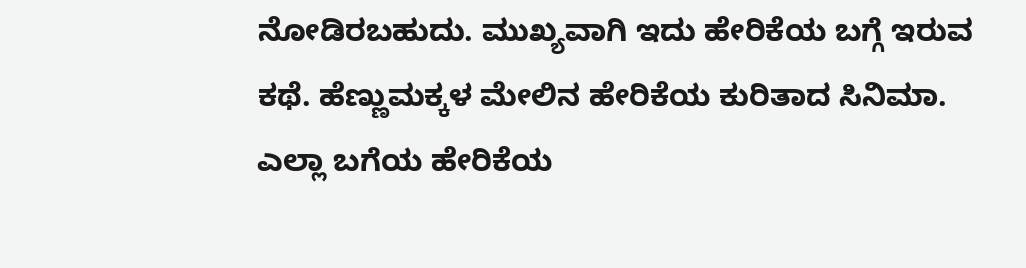ನೋಡಿರಬಹುದು. ಮುಖ್ಯವಾಗಿ ಇದು ಹೇರಿಕೆಯ ಬಗ್ಗೆ ಇರುವ ಕಥೆ. ಹೆಣ್ಣುಮಕ್ಕಳ ಮೇಲಿನ ಹೇರಿಕೆಯ ಕುರಿತಾದ ಸಿನಿಮಾ. ಎಲ್ಲಾ ಬಗೆಯ ಹೇರಿಕೆಯ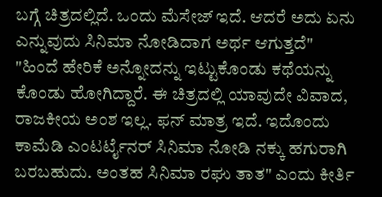ಬಗ್ಗೆ ಚಿತ್ರದಲ್ಲಿದೆ. ಒಂದು ಮೆಸೇಜ್ ಇದೆ. ಆದರೆ ಅದು ಏನು ಎನ್ನುವುದು ಸಿನಿಮಾ ನೋಡಿದಾಗ ಅರ್ಥ ಆಗುತ್ತದೆ"
"ಹಿಂದೆ ಹೇರಿಕೆ ಅನ್ನೋದನ್ನು ಇಟ್ಟುಕೊಂಡು ಕಥೆಯನ್ನು ಕೊಂಡು ಹೋಗಿದ್ದಾರೆ. ಈ ಚಿತ್ರದಲ್ಲಿ ಯಾವುದೇ ವಿವಾದ, ರಾಜಕೀಯ ಅಂಶ ಇಲ್ಲ. ಫನ್ ಮಾತ್ರ ಇದೆ. ಇದೊಂದು ಕಾಮೆಡಿ ಎಂಟರ್ಟೈನರ್ ಸಿನಿಮಾ ನೋಡಿ ನಕ್ಕು ಹಗುರಾಗಿ ಬರಬಹುದು. ಅಂತಹ ಸಿನಿಮಾ ರಘು ತಾತ" ಎಂದು ಕೀರ್ತಿ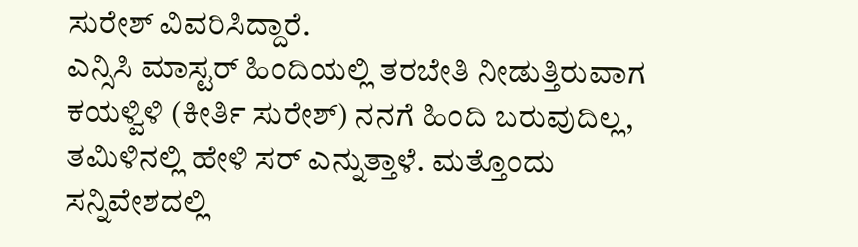ಸುರೇಶ್ ವಿವರಿಸಿದ್ದಾರೆ.
ಎನ್ಸಿಸಿ ಮಾಸ್ಟರ್ ಹಿಂದಿಯಲ್ಲಿ ತರಬೇತಿ ನೀಡುತ್ತಿರುವಾಗ ಕಯಳ್ವಿಳಿ (ಕೀರ್ತಿ ಸುರೇಶ್) ನನಗೆ ಹಿಂದಿ ಬರುವುದಿಲ್ಲ, ತಮಿಳಿನಲ್ಲಿ ಹೇಳಿ ಸರ್ ಎನ್ನುತ್ತಾಳೆ. ಮತ್ತೊಂದು ಸನ್ನಿವೇಶದಲ್ಲಿ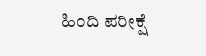ಹಿಂದಿ ಪರೀಕ್ಷೆ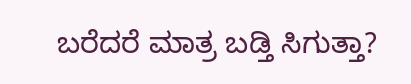ಬರೆದರೆ ಮಾತ್ರ ಬಡ್ತಿ ಸಿಗುತ್ತಾ?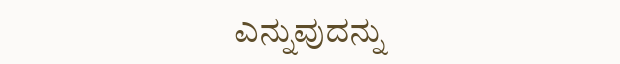ಎನ್ನುವುದನ್ನು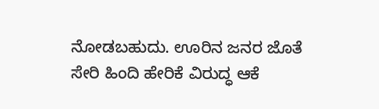ನೋಡಬಹುದು. ಊರಿನ ಜನರ ಜೊತೆ ಸೇರಿ ಹಿಂದಿ ಹೇರಿಕೆ ವಿರುದ್ಧ ಆಕೆ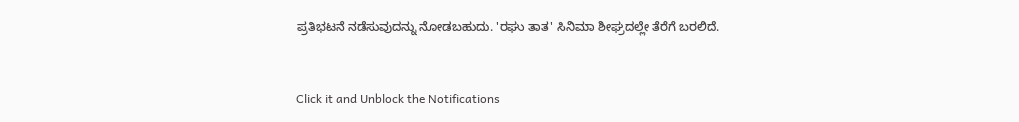ಪ್ರತಿಭಟನೆ ನಡೆಸುವುದನ್ನು ನೋಡಬಹುದು. 'ರಘು ತಾತ' ಸಿನಿಮಾ ಶೀಘ್ರದಲ್ಲೇ ತೆರೆಗೆ ಬರಲಿದೆ.


Click it and Unblock the Notifications